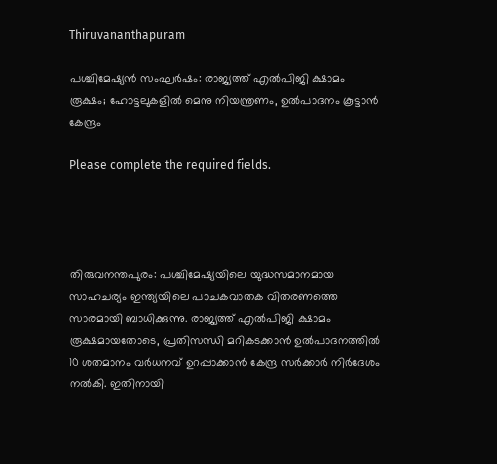Thiruvananthapuram

പശ്ചിമേഷ്യൻ സംഘർഷം: രാജ്യത്ത് എൽപിജി ക്ഷാമം രൂക്ഷം; ഹോട്ടലുകളിൽ മെനു നിയന്ത്രണം, ഉൽപാദനം കൂട്ടാൻ കേന്ദ്രം

Please complete the required fields.




തിരുവനന്തപുരം: പശ്ചിമേഷ്യയിലെ യുദ്ധസമാനമായ സാഹചര്യം ഇന്ത്യയിലെ പാചകവാതക വിതരണത്തെ സാരമായി ബാധിക്കുന്നു. രാജ്യത്ത് എൽപിജി ക്ഷാമം രൂക്ഷമായതോടെ, പ്രതിസന്ധി മറികടക്കാൻ ഉൽപാദനത്തിൽ 10 ശതമാനം വർധനവ് ഉറപ്പാക്കാൻ കേന്ദ്ര സർക്കാർ നിർദേശം നൽകി. ഇതിനായി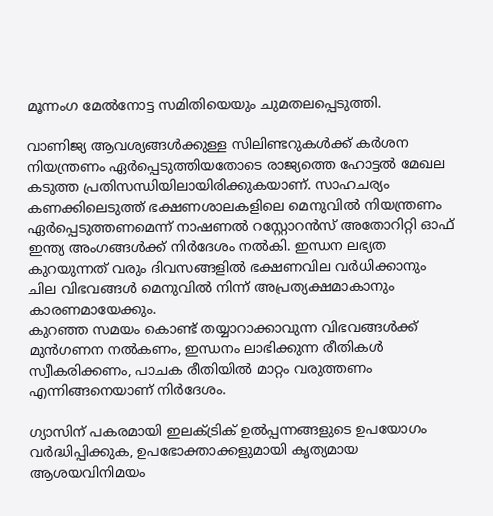മൂന്നംഗ മേൽനോട്ട സമിതിയെയും ചുമതലപ്പെടുത്തി.

വാണിജ്യ ആവശ്യങ്ങൾക്കുള്ള സിലിണ്ടറുകൾക്ക് കർശന നിയന്ത്രണം ഏർപ്പെടുത്തിയതോടെ രാജ്യത്തെ ഹോട്ടൽ മേഖല കടുത്ത പ്രതിസന്ധിയിലായിരിക്കുകയാണ്. സാഹചര്യം കണക്കിലെടുത്ത് ഭക്ഷണശാലകളിലെ മെനുവിൽ നിയന്ത്രണം ഏർപ്പെടുത്തണമെന്ന് നാഷണൽ റസ്റ്റോറൻസ് അതോറിറ്റി ഓഫ് ഇന്ത്യ അംഗങ്ങൾക്ക് നിർദേശം നൽകി. ഇന്ധന ലഭ്യത കുറയുന്നത് വരും ദിവസങ്ങളിൽ ഭക്ഷണവില വർധിക്കാനും ചില വിഭവങ്ങൾ മെനുവിൽ നിന്ന് അപ്രത്യക്ഷമാകാനും കാരണമായേക്കും.
കുറഞ്ഞ സമയം കൊണ്ട് തയ്യാറാക്കാവുന്ന വിഭവങ്ങൾക്ക് മുൻഗണന നൽകണം, ഇന്ധനം ലാഭിക്കുന്ന രീതികൾ സ്വീകരിക്കണം, പാചക രീതിയിൽ മാറ്റം വരുത്തണം എന്നിങ്ങനെയാണ് നിർദേശം.

ഗ്യാസിന് പകരമായി ഇലക്ട്രിക് ഉൽപ്പന്നങ്ങളുടെ ഉപയോഗം വർദ്ധിപ്പിക്കുക, ഉപഭോക്താക്കളുമായി കൃത്യമായ ആശയവിനിമയം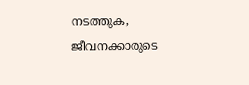നടത്തുക, ജീവനക്കാരുടെ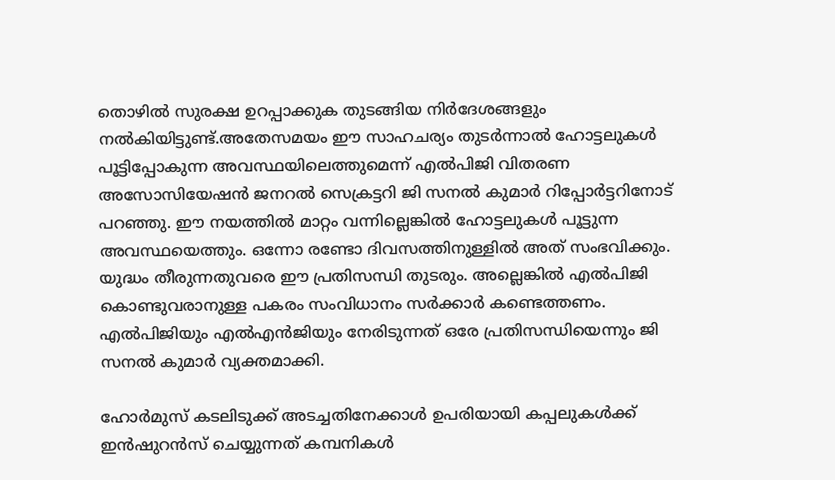തൊഴിൽ സുരക്ഷ ഉറപ്പാക്കുക തുടങ്ങിയ നിർദേശങ്ങളും നൽകിയിട്ടുണ്ട്.അതേസമയം ഈ സാഹചര്യം തുടർന്നാൽ ഹോട്ടലുകൾ പൂട്ടിപ്പോകുന്ന അവസ്ഥയിലെത്തുമെന്ന് എൽപിജി വിതരണ അസോസിയേഷൻ ജനറൽ സെക്രട്ടറി ജി സനൽ കുമാർ റിപ്പോർട്ടറിനോട് പറഞ്ഞു. ഈ നയത്തിൽ മാറ്റം വന്നില്ലെങ്കിൽ ഹോട്ടലുകൾ പൂട്ടുന്ന അവസ്ഥയെത്തും. ഒന്നോ രണ്ടോ ദിവസത്തിനുള്ളിൽ അത് സംഭവിക്കും. യുദ്ധം തീരുന്നതുവരെ ഈ പ്രതിസന്ധി തുടരും. അല്ലെങ്കിൽ എൽപിജി കൊണ്ടുവരാനുള്ള പകരം സംവിധാനം സർക്കാർ കണ്ടെത്തണം. എൽപിജിയും എൽഎൻജിയും നേരിടുന്നത് ഒരേ പ്രതിസന്ധിയെന്നും ജി സനൽ കുമാർ വ്യക്തമാക്കി.

ഹോർമുസ് കടലിടുക്ക് അടച്ചതിനേക്കാൾ ഉപരിയായി കപ്പലുകൾക്ക് ഇൻഷുറൻസ് ചെയ്യുന്നത് കമ്പനികൾ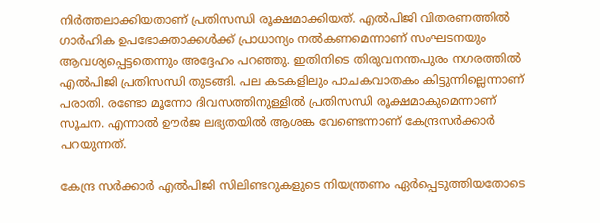നിർത്തലാക്കിയതാണ് പ്രതിസന്ധി രൂക്ഷമാക്കിയത്. എൽപിജി വിതരണത്തിൽ ഗാർഹിക ഉപഭോക്താക്കൾക്ക് പ്രാധാന്യം നൽകണമെന്നാണ് സംഘടനയും ആവശ്യപ്പെട്ടതെന്നും അദ്ദേഹം പറഞ്ഞു. ഇതിനിടെ തിരുവനന്തപുരം നഗരത്തിൽ എൽപിജി പ്രതിസന്ധി തുടങ്ങി. പല കടകളിലും പാചകവാതകം കിട്ടുന്നില്ലെന്നാണ് പരാതി. രണ്ടോ മൂന്നോ ദിവസത്തിനുള്ളിൽ പ്രതിസന്ധി രൂക്ഷമാകുമെന്നാണ് സൂചന. എന്നാൽ ഊർജ ലഭ്യതയിൽ ആശങ്ക വേണ്ടെന്നാണ് കേന്ദ്രസർക്കാർ പറയുന്നത്.

കേന്ദ്ര സർക്കാർ എൽപിജി സിലിണ്ടറുകളുടെ നിയന്ത്രണം ഏർപ്പെടുത്തിയതോടെ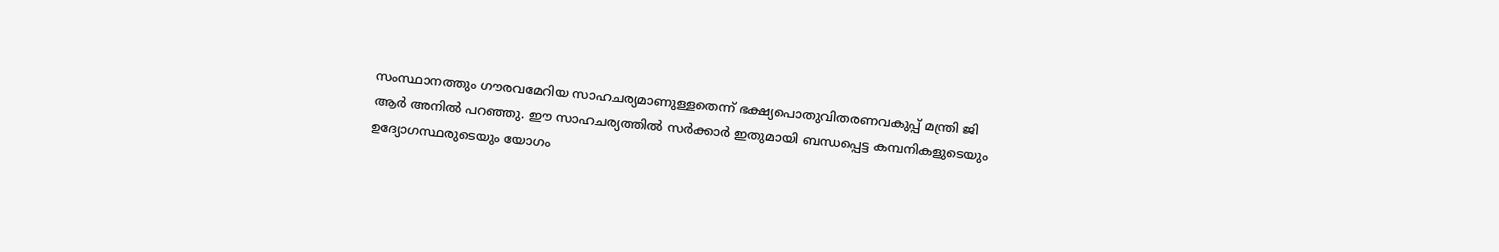സംസ്ഥാനത്തും ഗൗരവമേറിയ സാഹചര്യമാണുള്ളതെന്ന് ഭക്ഷ്യപൊതുവിതരണവകുപ്പ് മന്ത്രി ജി ആർ അനിൽ പറഞ്ഞു. ഈ സാഹചര്യത്തിൽ സർക്കാർ ഇതുമായി ബന്ധപ്പെട്ട കമ്പനികളുടെയും ഉദ്യോഗസ്ഥരുടെയും യോഗം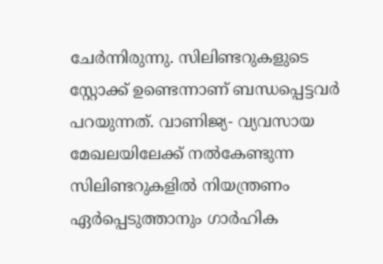ചേർന്നിരുന്നു. സിലിണ്ടറുകളുടെ സ്റ്റോക്ക് ഉണ്ടെന്നാണ് ബന്ധപ്പെട്ടവർ പറയുന്നത്. വാണിജ്യ- വ്യവസായ മേഖലയിലേക്ക് നൽകേണ്ടുന്ന സിലിണ്ടറുകളിൽ നിയന്ത്രണം ഏർപ്പെടുത്താനും ഗാർഹിക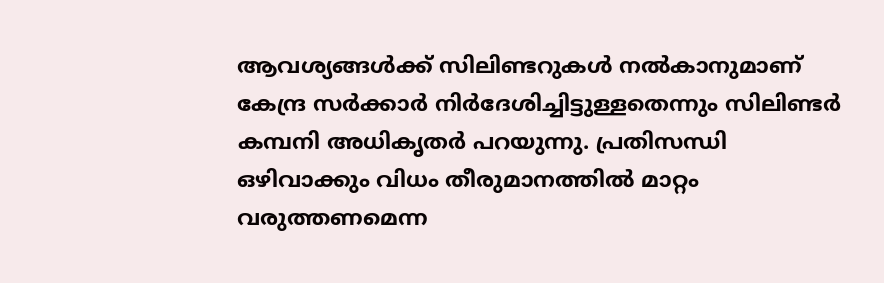ആവശ്യങ്ങൾക്ക് സിലിണ്ടറുകൾ നൽകാനുമാണ് കേന്ദ്ര സർക്കാർ നിർദേശിച്ചിട്ടുള്ളതെന്നും സിലിണ്ടർ കമ്പനി അധികൃതർ പറയുന്നു. പ്രതിസന്ധി ഒഴിവാക്കും വിധം തീരുമാനത്തിൽ മാറ്റം വരുത്തണമെന്ന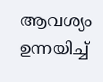ആവശ്യം ഉന്നയിച്ച്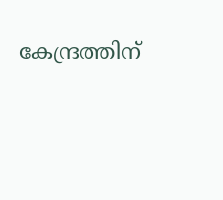കേന്ദ്രത്തിന്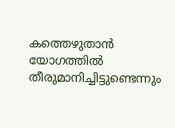കത്തെഴുതാൻ യോഗത്തിൽ തീരുമാനിച്ചിട്ടുണ്ടെന്നും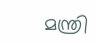മന്ത്രി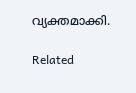വ്യക്തമാക്കി.

Related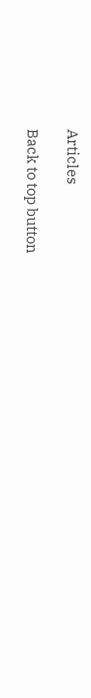Articles

Back to top button